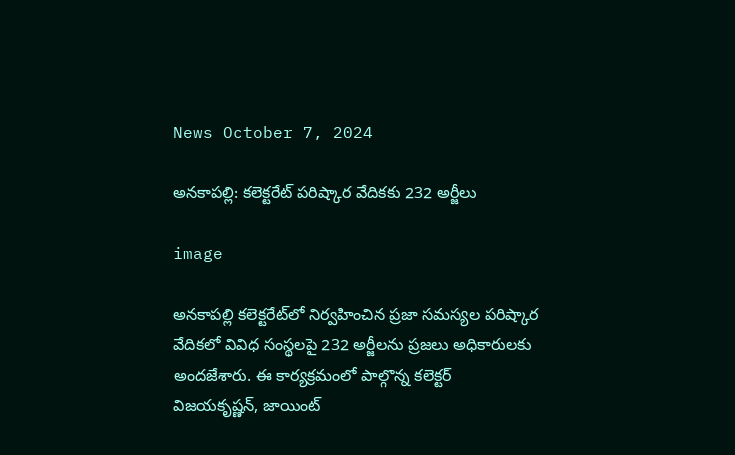News October 7, 2024

అనకాపల్లి: కలెక్టరేట్ పరిష్కార వేదికకు 232 అర్జీలు

image

అనకాపల్లి కలెక్టరేట్‌లో నిర్వహించిన ప్రజా సమస్యల పరిష్కార వేదికలో వివిధ సంస్థలపై 232 అర్జీలను ప్రజలు అధికారులకు అందజేశారు. ఈ కార్యక్రమంలో పాల్గొన్న కలెక్టర్ విజయకృష్ణన్, జాయింట్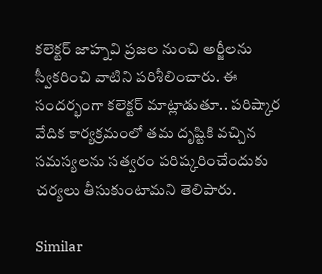కలెక్టర్ జాహ్నవి ప్రజల నుంచి అర్జీలను స్వీకరించి వాటిని పరిశీలించారు. ఈ సందర్భంగా కలెక్టర్ మాట్లాడుతూ.. పరిష్కార వేదిక కార్యక్రమంలో తమ దృష్టికి వచ్చిన సమస్యలను సత్వరం పరిష్కరించేందుకు చర్యలు తీసుకుంటామని తెలిపారు.

Similar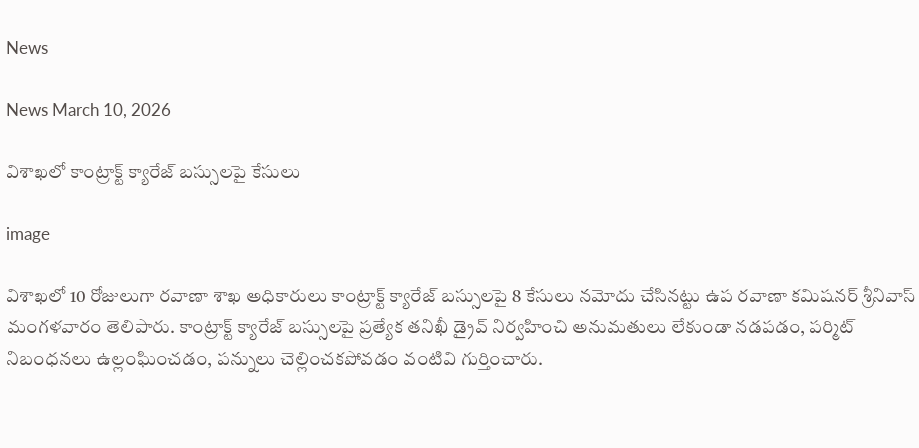News

News March 10, 2026

విశాఖలో కాంట్రాక్ట్ క్యారేజ్ బస్సులపై కేసులు

image

విశాఖలో 10 రోజులుగా రవాణా శాఖ అధికారులు కాంట్రాక్ట్ క్యారేజ్ బస్సులపై 8 కేసులు నమోదు చేసినట్టు ఉప రవాణా కమిషనర్ శ్రీనివాస్ మంగళవారం తెలిపారు. కాంట్రాక్ట్ క్యారేజ్ బస్సులపై ప్రత్యేక తనిఖీ డ్రైవ్ నిర్వహించి అనుమతులు లేకుండా నడపడం, పర్మిట్ నిబంధనలు ఉల్లంఘించడం, పన్నులు చెల్లించకపోవడం వంటివి గుర్తించారు.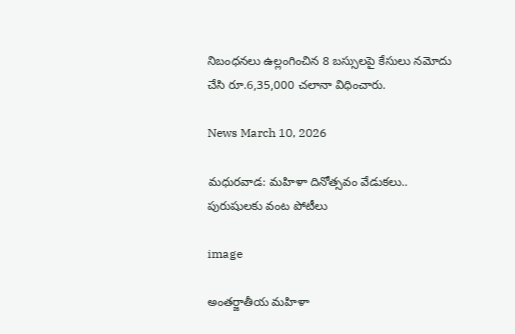నిబంధనలు ఉల్లంగించిన 8 బస్సులపై కేసులు నమోదు చేసి రూ.6,35,000 చలానా విధించారు.

News March 10, 2026

మధురవాడ: మహిళా దినోత్సవం వేడుకలు.. పురుషులకు వంట పోటీలు

image

అంతర్జాతీయ మహిళా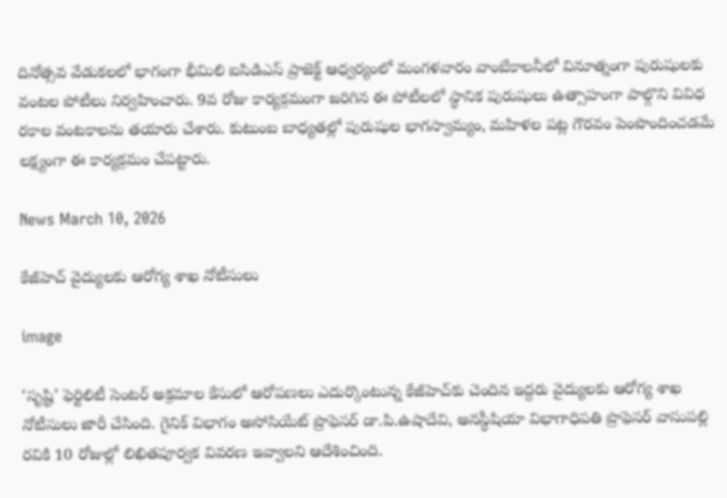దినోత్సవ వేడుకలలో భాగంగా భీమిలి ఐసిడిఎస్ ప్రాజెక్ట్ ఆధ్వర్యంలో మంగళవారం వాంబేకాలనీలో వినూత్నంగా పురుషులకు వంటల పోటీలు నిర్వహించారు. 9వ రోజు కార్యక్రమంగా జరిగిన ఈ పోటీలలో స్థానిక పురుషులు ఉత్సాహంగా పాల్గొని వివిధ రకాల వంటకాలను తయారు చేశారు. కుటుంబ బాధ్యతల్లో పురుషుల భాగస్వామ్యం, మహిళల పట్ల గౌరవం పెంపొందించడమే లక్ష్యంగా ఈ కార్యక్రమం చేపట్టారు.

News March 10, 2026

కేజీహెచ్ వైద్యులకు ఆరోగ్య శాఖ నోటీసులు

image

‘సృష్టి’ ఫెర్టిలిటీ సెంటర్ అక్రమాల కేసులో ఆరోపణలు ఎదుర్కొంటున్న కేజీహెచ్‌కు చెందిన ఇద్దరు వైద్యులకు ఆరోగ్య శాఖ నోటీసులు జారీ చేసింది. గైనిక్ విభాగం అసోసియేట్ ప్రొఫెసర్ డా.పి.ఉషాదేవి, అనస్థీషియా విభాగాధిపతి ప్రొఫెసర్ వాసుపల్లి రవికి 10 రోజుల్లో లిఖితపూర్వక వివరణ ఇవ్వాలని ఆదేశించింది.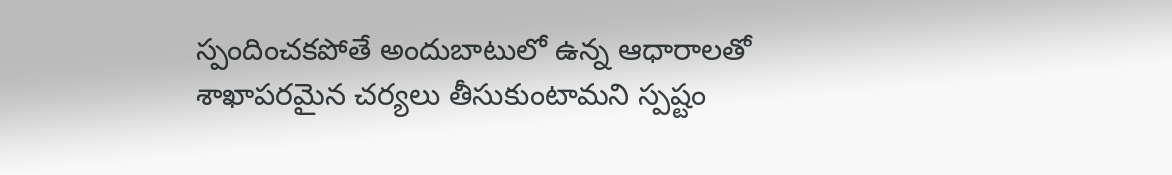స్పందించకపోతే అందుబాటులో ఉన్న ఆధారాలతో శాఖాపరమైన చర్యలు తీసుకుంటామని స్పష్టం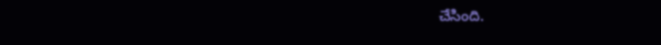చేసింది.